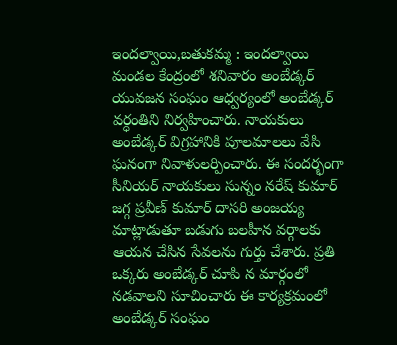ఇందల్వాయి,బతుకమ్మ : ఇందల్వాయి మండల కేంద్రంలో శనివారం అంబేడ్కర్ యువజన సంఘం ఆధ్వర్యంలో అంబేడ్కర్ వర్ధంతిని నిర్వహించారు. నాయకులు అంబేడ్కర్ విగ్రహానికి పూలమాలలు వేసి ఘనంగా నివాళులర్పించారు. ఈ సందర్భంగా సీనియర్ నాయకులు సున్నం నరేష్ కుమార్ జగ్గ ప్రవీణ్ కుమార్ దాసరి అంజయ్య మాట్లాడుతూ బడుగు బలహీన వర్గాలకు ఆయన చేసిన సేవలను గుర్తు చేశారు. ప్రతి ఒక్కరు అంబేడ్కర్ చూపి న మార్గంలో నడవాలని సూచించారు ఈ కార్యక్రమంలో అంబేడ్కర్ సంఘం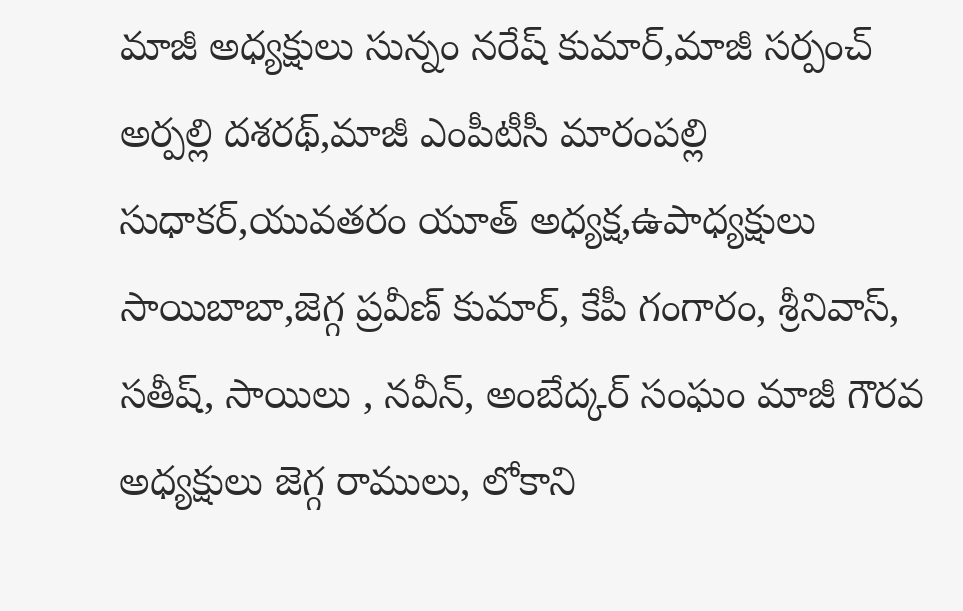మాజీ అధ్యక్షులు సున్నం నరేష్ కుమార్,మాజీ సర్పంచ్ అర్పల్లి దశరథ్,మాజీ ఎంపీటీసీ మారంపల్లి సుధాకర్,యువతరం యూత్ అధ్యక్ష,ఉపాధ్యక్షులు సాయిబాబా,జెగ్గ ప్రవీణ్ కుమార్, కేపీ గంగారం, శ్రీనివాస్, సతీష్, సాయిలు , నవీన్, అంబేద్కర్ సంఘం మాజీ గౌరవ అధ్యక్షులు జెగ్గ రాములు, లోకాని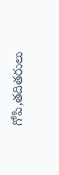గోపి,తదితరులు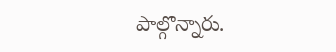పాల్గొన్నారు.